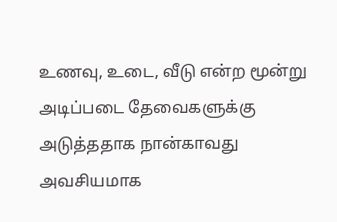உணவு, உடை, வீடு என்ற மூன்று அடிப்படை தேவைகளுக்கு அடுத்ததாக நான்காவது அவசியமாக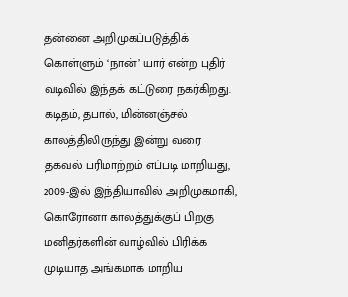தன்னை அறிமுகப்படுத்திக் கொள்ளும் ‘நான்’ யார் என்ற புதிர் வடிவில் இந்தக் கட்டுரை நகர்கிறது. கடிதம், தபால், மின்னஞ்சல் காலத்திலிருந்து இன்று வரை தகவல் பரிமாற்றம் எப்படி மாறியது, 2009-இல் இந்தியாவில் அறிமுகமாகி, கொரோனா காலத்துக்குப் பிறகு மனிதர்களின் வாழ்வில் பிரிக்க முடியாத அங்கமாக மாறிய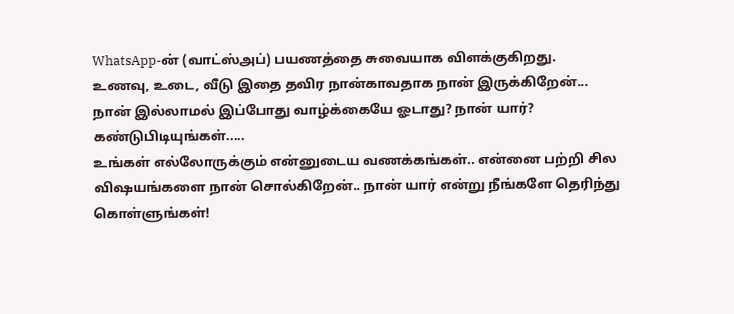WhatsApp-ன் (வாட்ஸ்அப்) பயணத்தை சுவையாக விளக்குகிறது.
உணவு, உடை, வீடு இதை தவிர நான்காவதாக நான் இருக்கிறேன்... நான் இல்லாமல் இப்போது வாழ்க்கையே ஓடாது? நான் யார்? கண்டுபிடியுங்கள்.....
உங்கள் எல்லோருக்கும் என்னுடைய வணக்கங்கள்.. என்னை பற்றி சில விஷயங்களை நான் சொல்கிறேன்.. நான் யார் என்று நீங்களே தெரிந்து கொள்ளுங்கள்!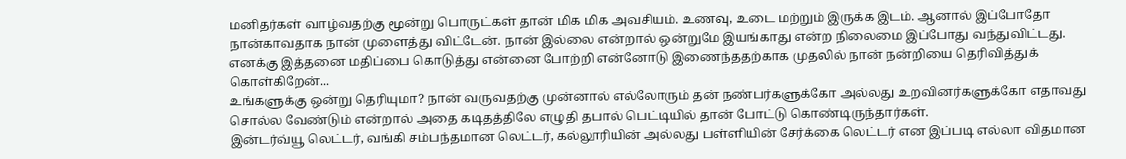மனிதர்கள் வாழ்வதற்கு மூன்று பொருட்கள் தான் மிக மிக அவசியம். உணவு, உடை மற்றும் இருக்க இடம். ஆனால் இப்போதோ நான்காவதாக நான் முளைத்து விட்டேன். நான் இல்லை என்றால் ஒன்றுமே இயங்காது என்ற நிலைமை இப்போது வந்துவிட்டது. எனக்கு இத்தனை மதிப்பை கொடுத்து என்னை போற்றி என்னோடு இணைந்ததற்காக முதலில் நான் நன்றியை தெரிவித்துக் கொள்கிறேன்...
உங்களுக்கு ஒன்று தெரியுமா? நான் வருவதற்கு முன்னால் எல்லோரும் தன் நண்பர்களுக்கோ அல்லது உறவினர்களுக்கோ எதாவது சொல்ல வேண்டும் என்றால் அதை கடிதத்திலே எழுதி தபால் பெட்டியில் தான் போட்டு கொண்டிருந்தார்கள்.
இன்டர்வ்யூ லெட்டர், வங்கி சம்பந்தமான லெட்டர், கல்லூரியின் அல்லது பள்ளியின் சேர்க்கை லெட்டர் என இப்படி எல்லா விதமான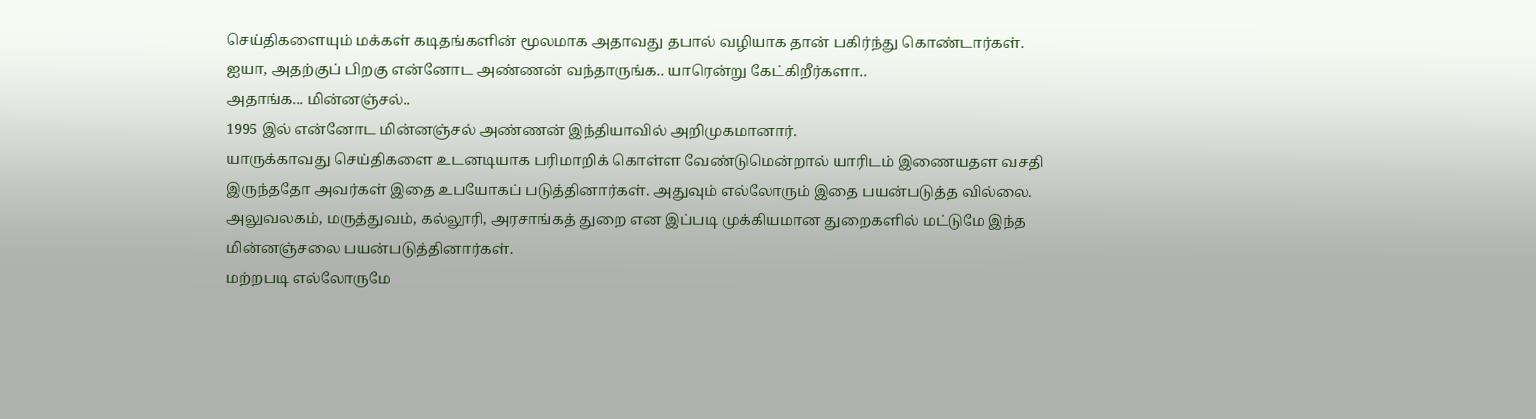செய்திகளையும் மக்கள் கடிதங்களின் மூலமாக அதாவது தபால் வழியாக தான் பகிர்ந்து கொண்டார்கள்.
ஐயா, அதற்குப் பிறகு என்னோட அண்ணன் வந்தாருங்க.. யாரென்று கேட்கிறீர்களா..
அதாங்க... மின்னஞ்சல்..
1995 இல் என்னோட மின்னஞ்சல் அண்ணன் இந்தியாவில் அறிமுகமானார்.
யாருக்காவது செய்திகளை உடனடியாக பரிமாறிக் கொள்ள வேண்டுமென்றால் யாரிடம் இணையதள வசதி இருந்ததோ அவர்கள் இதை உபயோகப் படுத்தினார்கள். அதுவும் எல்லோரும் இதை பயன்படுத்த வில்லை. அலுவலகம், மருத்துவம், கல்லூரி, அரசாங்கத் துறை என இப்படி முக்கியமான துறைகளில் மட்டுமே இந்த மின்னஞ்சலை பயன்படுத்தினார்கள்.
மற்றபடி எல்லோருமே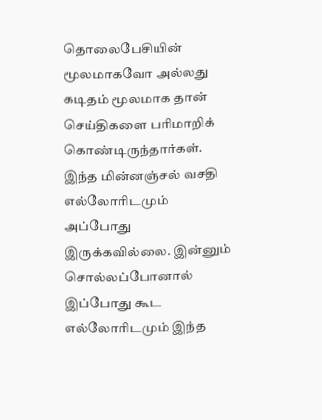தொலைபேசியின் மூலமாகவோ அல்லது கடிதம் மூலமாக தான் செய்திகளை பரிமாறிக் கொண்டிருந்தார்கள்.
இந்த மின்னஞ்சல் வசதி எல்லோரிடமும் அப்போது இருக்கவில்லை. இன்னும் சொல்லப்போனால் இப்போது கூட எல்லோரிடமும் இந்த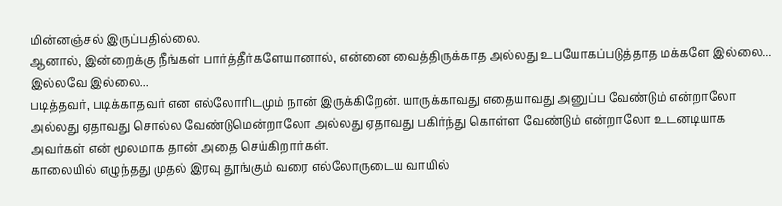மின்னஞ்சல் இருப்பதில்லை.
ஆனால், இன்றைக்கு நீங்கள் பார்த்தீர்களேயானால், என்னை வைத்திருக்காத அல்லது உபயோகப்படுத்தாத மக்களே இல்லை... இல்லவே இல்லை...
படித்தவர், படிக்காதவர் என எல்லோரிடமும் நான் இருக்கிறேன். யாருக்காவது எதையாவது அனுப்ப வேண்டும் என்றாலோ அல்லது ஏதாவது சொல்ல வேண்டுமென்றாலோ அல்லது ஏதாவது பகிர்ந்து கொள்ள வேண்டும் என்றாலோ உடனடியாக அவர்கள் என் மூலமாக தான் அதை செய்கிறார்கள்.
காலையில் எழுந்தது முதல் இரவு தூங்கும் வரை எல்லோருடைய வாயில்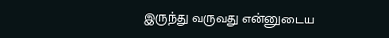இருந்து வருவது என்னுடைய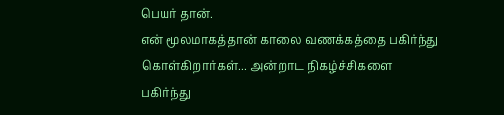பெயர் தான்.
என் மூலமாகத்தான் காலை வணக்கத்தை பகிர்ந்து கொள்கிறார்கள்... அன்றாட நிகழ்ச்சிகளை பகிர்ந்து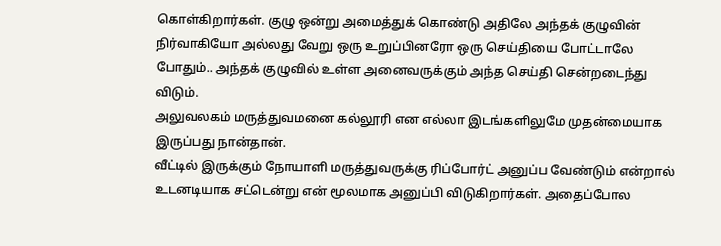கொள்கிறார்கள். குழு ஒன்று அமைத்துக் கொண்டு அதிலே அந்தக் குழுவின் நிர்வாகியோ அல்லது வேறு ஒரு உறுப்பினரோ ஒரு செய்தியை போட்டாலே போதும்.. அந்தக் குழுவில் உள்ள அனைவருக்கும் அந்த செய்தி சென்றடைந்து விடும்.
அலுவலகம் மருத்துவமனை கல்லூரி என எல்லா இடங்களிலுமே முதன்மையாக இருப்பது நான்தான்.
வீட்டில் இருக்கும் நோயாளி மருத்துவருக்கு ரிப்போர்ட் அனுப்ப வேண்டும் என்றால் உடனடியாக சட்டென்று என் மூலமாக அனுப்பி விடுகிறார்கள். அதைப்போல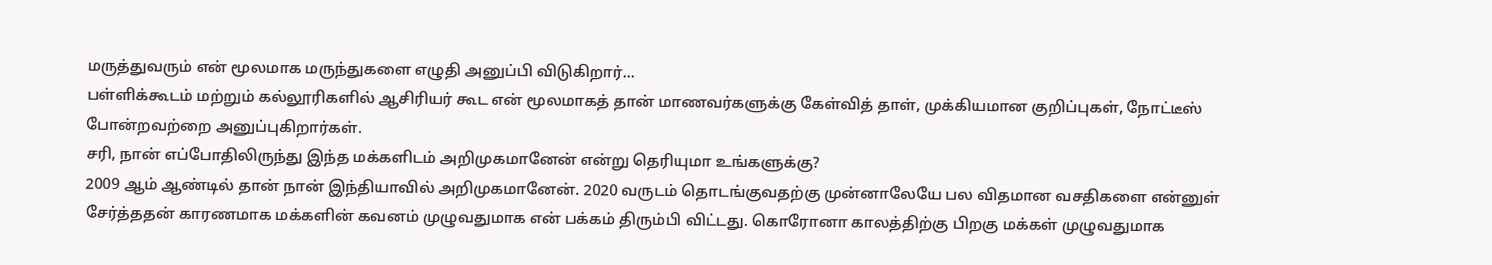மருத்துவரும் என் மூலமாக மருந்துகளை எழுதி அனுப்பி விடுகிறார்...
பள்ளிக்கூடம் மற்றும் கல்லூரிகளில் ஆசிரியர் கூட என் மூலமாகத் தான் மாணவர்களுக்கு கேள்வித் தாள், முக்கியமான குறிப்புகள், நோட்டீஸ் போன்றவற்றை அனுப்புகிறார்கள்.
சரி, நான் எப்போதிலிருந்து இந்த மக்களிடம் அறிமுகமானேன் என்று தெரியுமா உங்களுக்கு?
2009 ஆம் ஆண்டில் தான் நான் இந்தியாவில் அறிமுகமானேன். 2020 வருடம் தொடங்குவதற்கு முன்னாலேயே பல விதமான வசதிகளை என்னுள் சேர்த்ததன் காரணமாக மக்களின் கவனம் முழுவதுமாக என் பக்கம் திரும்பி விட்டது. கொரோனா காலத்திற்கு பிறகு மக்கள் முழுவதுமாக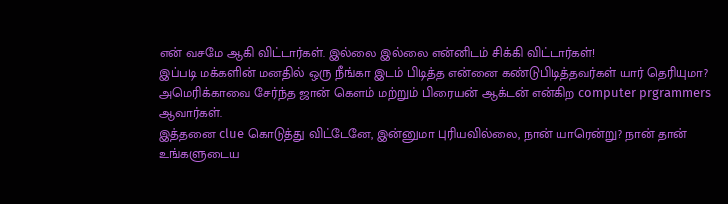என் வசமே ஆகி விட்டார்கள். இல்லை இல்லை என்னிடம் சிக்கி விட்டார்கள்!
இப்படி மக்களின் மனதில் ஒரு நீங்கா இடம் பிடித்த என்னை கண்டுபிடித்தவர்கள் யார் தெரியுமா? அமெரிக்காவை சேர்ந்த ஜான் கௌம் மற்றும் பிரையன் ஆக்டன் என்கிற computer prgrammers ஆவார்கள்.
இத்தனை clue கொடுத்து விட்டேனே, இன்னுமா புரியவில்லை, நான் யாரென்று? நான் தான் உங்களுடைய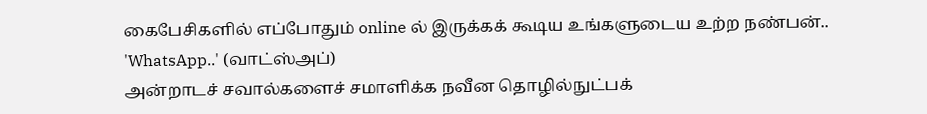கைபேசிகளில் எப்போதும் online ல் இருக்கக் கூடிய உங்களுடைய உற்ற நண்பன்..
'WhatsApp..' (வாட்ஸ்அப்)
அன்றாடச் சவால்களைச் சமாளிக்க நவீன தொழில்நுட்பக்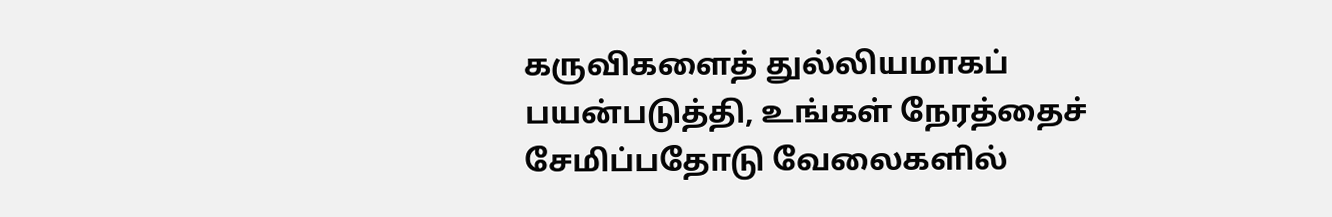கருவிகளைத் துல்லியமாகப் பயன்படுத்தி, உங்கள் நேரத்தைச் சேமிப்பதோடு வேலைகளில்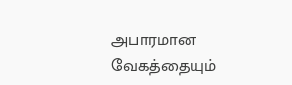அபாரமான வேகத்தையும்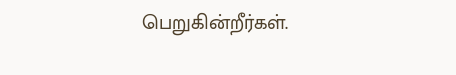பெறுகின்றீர்கள்.